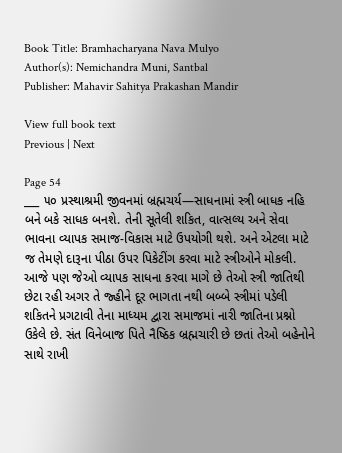Book Title: Bramhacharyana Nava Mulyo
Author(s): Nemichandra Muni, Santbal
Publisher: Mahavir Sahitya Prakashan Mandir

View full book text
Previous | Next

Page 54
___ ૫૦ પ્રસ્થાશ્રમી જીવનમાં બ્રહ્મચર્ય—સાધનામાં સ્ત્રી બાધક નહિ બને બકે સાધક બનશે. તેની સૂતેલી શકિત, વાત્સલ્ય અને સેવા ભાવના વ્યાપક સમાજ-વિકાસ માટે ઉપયોગી થશે. અને એટલા માટે જ તેમણે દારૂના પીઠા ઉપર પિકેટીંગ કરવા માટે સ્ત્રીઓને મોકલી. આજે પણ જેઓ વ્યાપક સાધના કરવા માગે છે તેઓ સ્ત્રી જાતિથી છેટા રહી અગર તે જ્હીને દૂર ભાગતા નથી બબ્બે સ્ત્રીમાં પડેલી શકિતને પ્રગટાવી તેના માધ્યમ દ્વારા સમાજમાં નારી જાતિના પ્રશ્નો ઉકેલે છે. સંત વિનેબાજ પિતે નૈષ્ઠિક બ્રહ્મચારી છે છતાં તેઓ બહેનોને સાથે રાખી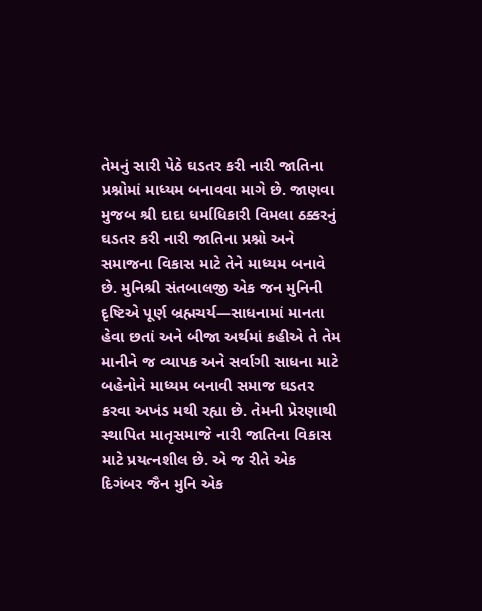તેમનું સારી પેઠે ઘડતર કરી નારી જાતિના પ્રશ્નોમાં માધ્યમ બનાવવા માગે છે. જાણવા મુજબ શ્રી દાદા ધર્માધિકારી વિમલા ઠક્કરનું ઘડતર કરી નારી જાતિના પ્રશ્નો અને સમાજના વિકાસ માટે તેને માધ્યમ બનાવે છે. મુનિશ્રી સંતબાલજી એક જન મુનિની દૃષ્ટિએ પૂર્ણ બ્રહ્મચર્ય—સાધનામાં માનતા હેવા છતાં અને બીજા અર્થમાં કહીએ તે તેમ માનીને જ વ્યાપક અને સર્વાગી સાધના માટે બહેનોને માધ્યમ બનાવી સમાજ ઘડતર કરવા અખંડ મથી રહ્યા છે. તેમની પ્રેરણાથી સ્થાપિત માતૃસમાજે નારી જાતિના વિકાસ માટે પ્રયત્નશીલ છે. એ જ રીતે એક દિગંબર જૈન મુનિ એક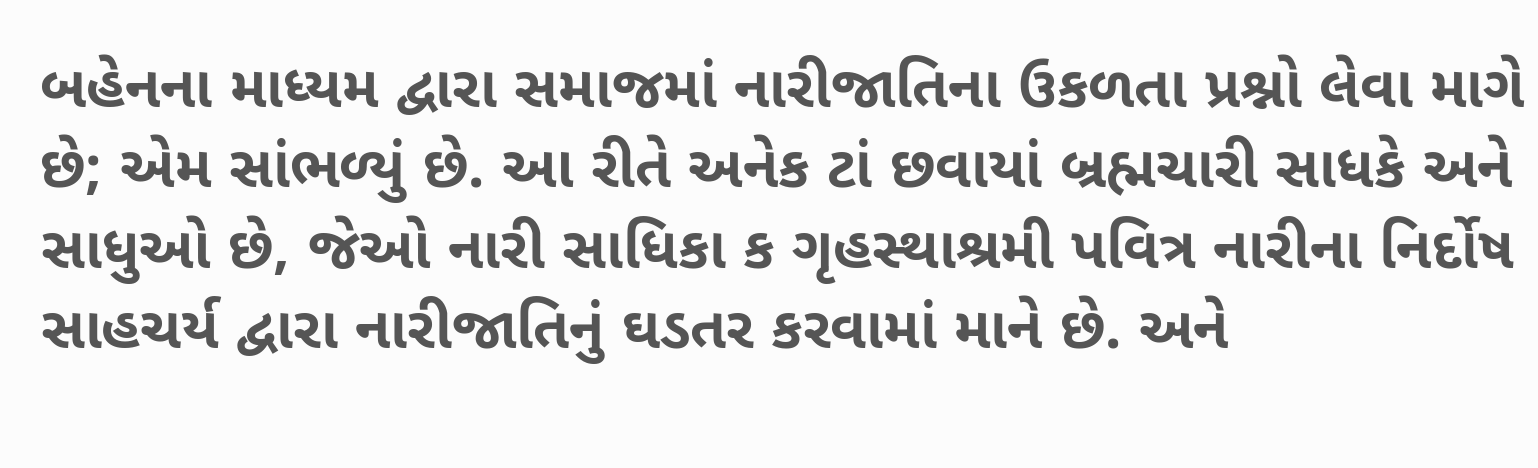બહેનના માધ્યમ દ્વારા સમાજમાં નારીજાતિના ઉકળતા પ્રશ્નો લેવા માગે છે; એમ સાંભળ્યું છે. આ રીતે અનેક ટાં છવાયાં બ્રહ્મચારી સાધકે અને સાધુઓ છે, જેઓ નારી સાધિકા ક ગૃહસ્થાશ્રમી પવિત્ર નારીના નિર્દોષ સાહચર્ય દ્વારા નારીજાતિનું ઘડતર કરવામાં માને છે. અને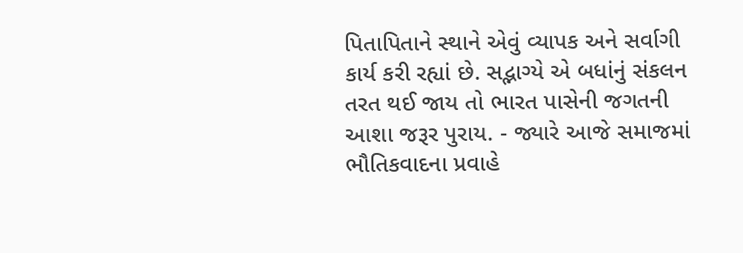પિતાપિતાને સ્થાને એવું વ્યાપક અને સર્વાગી કાર્ય કરી રહ્યાં છે. સદ્ભાગ્યે એ બધાંનું સંકલન તરત થઈ જાય તો ભારત પાસેની જગતની આશા જરૂર પુરાય. - જ્યારે આજે સમાજમાં ભૌતિકવાદના પ્રવાહે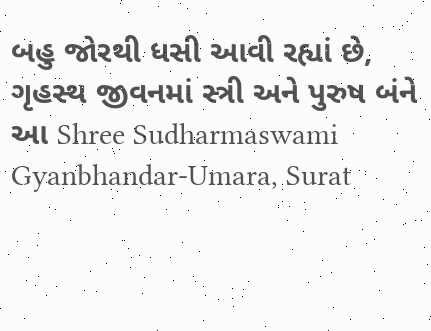બહુ જોરથી ધસી આવી રહ્યાં છે, ગૃહસ્થ જીવનમાં સ્ત્રી અને પુરુષ બંને આ Shree Sudharmaswami Gyanbhandar-Umara, Surat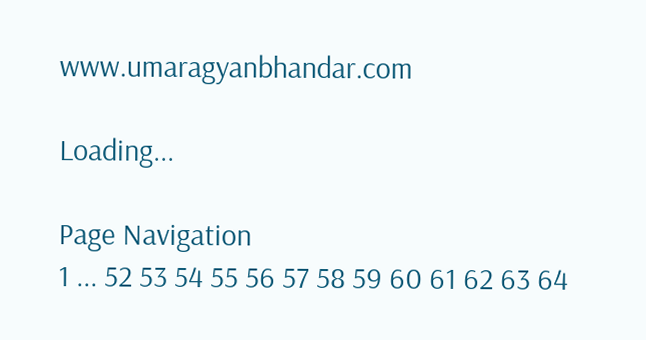www.umaragyanbhandar.com

Loading...

Page Navigation
1 ... 52 53 54 55 56 57 58 59 60 61 62 63 64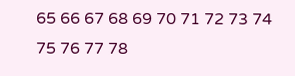65 66 67 68 69 70 71 72 73 74 75 76 77 78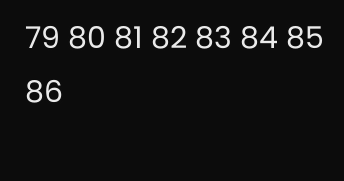79 80 81 82 83 84 85 86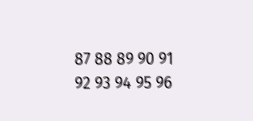87 88 89 90 91 92 93 94 95 96